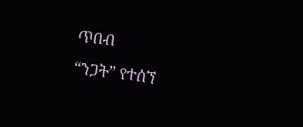ጥበብ
“ንጋት” የተሰኘ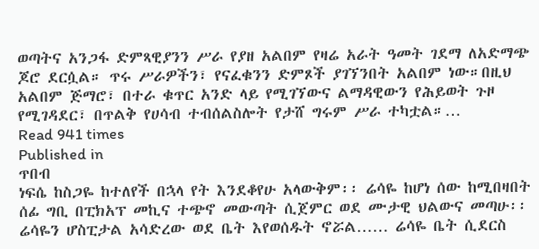ወጣትና አንጋፋ ድምጻዊያንን ሥራ የያዘ አልበም የዛሬ አራት ዓመት ገደማ ለአድማጭ ጆሮ ደርሷል። ጥሩ ሥራዎችን፣ የናፈቁንን ድምጾች ያገኘንበት አልበም ነው።በዚህ አልበም ጅማሮ፣ በተራ ቁጥር አንድ ላይ የሚገኘውና ልማዳዊውን የሕይወት ጉዞ የሚገዳደር፣ በጥልቅ የሀሳብ ተብሰልስሎት የታሸ ግሩም ሥራ ተካቷል።…
Read 941 times
Published in
ጥበብ
ነፍሴ ከስጋዬ ከተለየች በኋላ የት እንደቆየሁ አላውቅም፡፡ ሬሳዬ ከሆነ ሰው ከሚበዛበት ሰፊ ግቢ በፒክአፕ መኪና ተጭኖ መውጣት ሲጀምር ወደ ሙታዊ ህልውና መጣሁ፡፡ ሬሳዬን ሆስፒታል አሳድረው ወደ ቤት እየወሰዱት ኖሯል…… ሬሳዬ ቤት ሲደርስ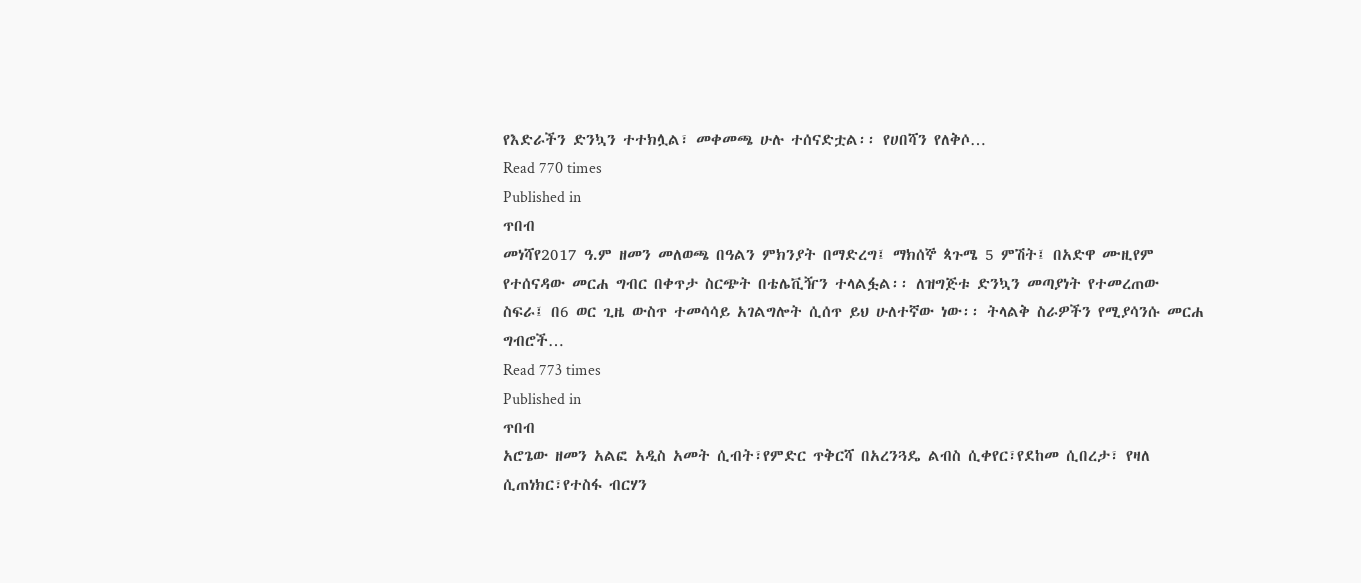የእድራችን ድንኳን ተተክሏል፣ መቀመጫ ሁሉ ተሰናድቷል፡፡ የሀበሻን የለቅሶ…
Read 770 times
Published in
ጥበብ
መነሻየ2017 ዓ.ም ዘመን መለወጫ በዓልን ምክንያት በማድረግ፤ ማክሰኞ ጳጉሜ 5 ምሽት፤ በአድዋ ሙዚየም የተሰናዳው መርሐ ግብር በቀጥታ ስርጭት በቴሌቪዥን ተላልፏል፡፡ ለዝግጅቱ ድንኳን መጣያነት የተመረጠው ስፍራ፤ በ6 ወር ጊዜ ውስጥ ተመሳሳይ አገልግሎት ሲሰጥ ይህ ሁለተኛው ነው፡፡ ትላልቅ ስራዎችን የሚያሳንሱ መርሐ ግብሮች…
Read 773 times
Published in
ጥበብ
አሮጌው ዘመን አልፎ አዲስ አመት ሲብት፣የምድር ጥቅርሻ በአረንጓዴ ልብስ ሲቀየር፣የደከመ ሲበረታ፣ የዛለ ሲጠነክር፣የተስፋ ብርሃን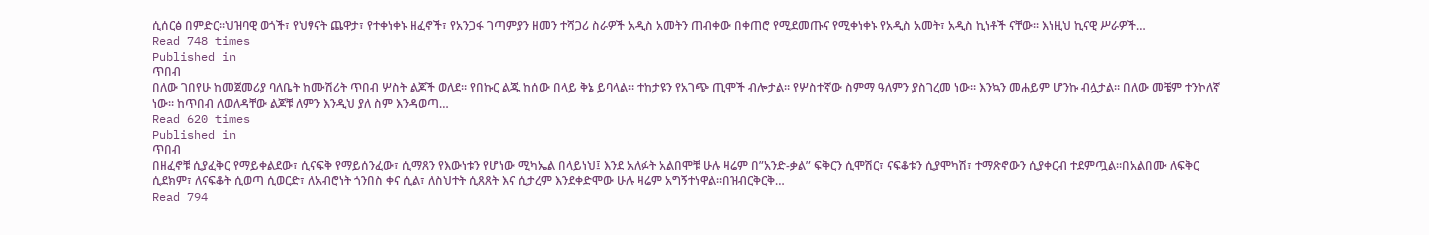ሲሰርፅ በምድር።ህዝባዊ ወጎች፣ የህፃናት ጨዋታ፣ የተቀነቀኑ ዘፈኖች፣ የአንጋፋ ገጣምያን ዘመን ተሻጋሪ ስራዎች አዲስ አመትን ጠብቀው በቀጠሮ የሚደመጡና የሚቀነቀኑ የአዲስ አመት፣ አዲስ ኪነቶች ናቸው፡፡ እነዚህ ኪናዊ ሥራዎች…
Read 748 times
Published in
ጥበብ
በለው ገበየሁ ከመጀመሪያ ባለቤት ከሙሽሪት ጥበብ ሦስት ልጆች ወለደ። የበኩር ልጁ ከሰው በላይ ቅኔ ይባላል። ተከታዩን የአገጭ ጢሞች ብሎታል። የሦስተኛው ስምማ ዓለምን ያስገረመ ነው። እንኳን መሐይም ሆንኩ ብሏታል። በለው መቼም ተንኮለኛ ነው። ከጥበብ ለወለዳቸው ልጆቹ ለምን እንዲህ ያለ ስም እንዳወጣ…
Read 620 times
Published in
ጥበብ
በዘፈኖቹ ሲያፈቅር የማይቀልደው፣ ሲናፍቅ የማይሰንፈው፣ ሲማጸን የእውነቱን የሆነው ሚካኤል በላይነህ፤ እንደ አለፉት አልበሞቹ ሁሉ ዛሬም በ”አንድ-ቃል” ፍቅርን ሲሞሽር፣ ናፍቆቱን ሲያሞካሽ፣ ተማጽኖውን ሲያቀርብ ተደምጧል።በአልበሙ ለፍቅር ሲደክም፣ ለናፍቆት ሲወጣ ሲወርድ፣ ለአብሮነት ጎንበስ ቀና ሲል፣ ለስህተት ሲጸጸት እና ሲታረም እንደቀድሞው ሁሉ ዛሬም አግኝተነዋል።በዝብርቅርቅ…
Read 794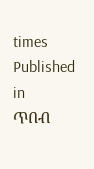times
Published in
ጥበብ